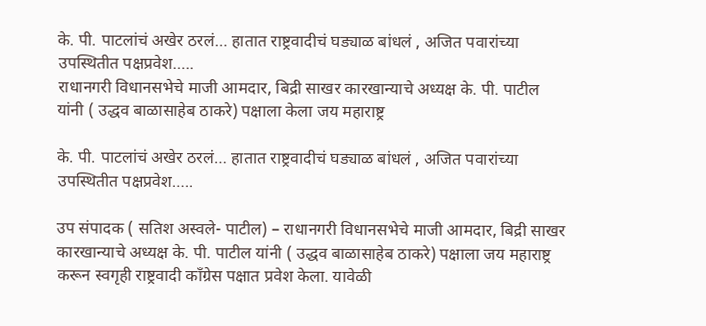के. पी. पाटलांचं अखेर ठरलं… हातात राष्ट्रवादीचं घड्याळ बांधलं , अजित पवारांच्या उपस्थितीत पक्षप्रवेश…..
राधानगरी विधानसभेचे माजी आमदार, बिद्री साखर कारखान्याचे अध्यक्ष के. पी. पाटील यांनी ( उद्धव बाळासाहेब ठाकरे) पक्षाला केला जय महाराष्ट्र

के. पी. पाटलांचं अखेर ठरलं… हातात राष्ट्रवादीचं घड्याळ बांधलं , अजित पवारांच्या उपस्थितीत पक्षप्रवेश…..

उप संपादक ( सतिश अस्वले- पाटील) – राधानगरी विधानसभेचे माजी आमदार, बिद्री साखर कारखान्याचे अध्यक्ष के. पी. पाटील यांनी ( उद्धव बाळासाहेब ठाकरे) पक्षाला जय महाराष्ट्र करून स्वगृही राष्ट्रवादी काँग्रेस पक्षात प्रवेश केला. यावेळी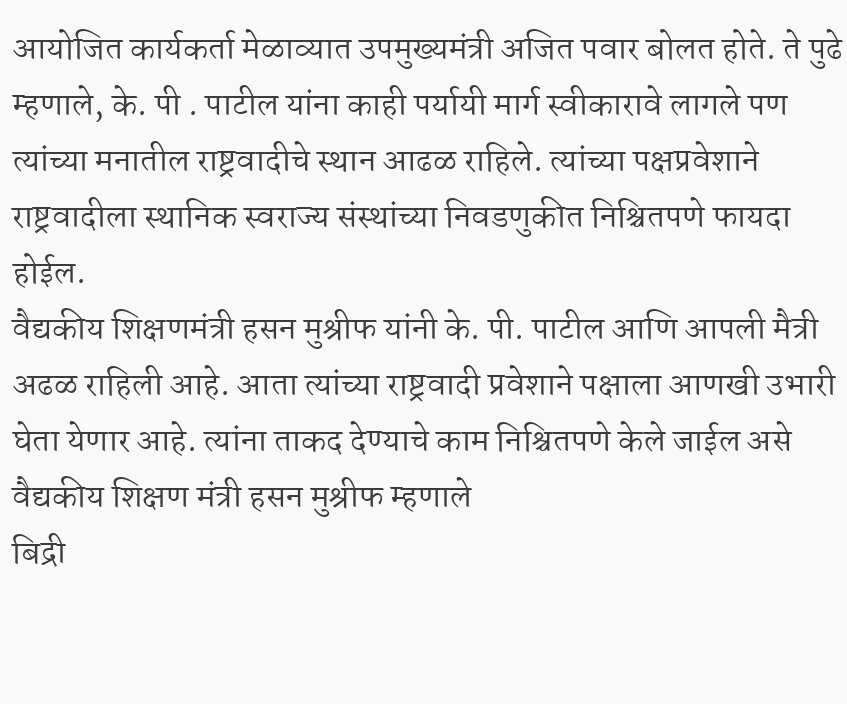आयोजित कार्यकर्ता मेळाव्यात उपमुख्यमंत्री अजित पवार बोलत होते. ते पुढे म्हणाले, के. पी . पाटील यांना काही पर्यायी मार्ग स्वीकारावे लागले पण त्यांच्या मनातील राष्ट्रवादीचे स्थान आढळ राहिले. त्यांच्या पक्षप्रवेशाने राष्ट्रवादीला स्थानिक स्वराज्य संस्थांच्या निवडणुकीत निश्चितपणे फायदा होईल.
वैद्यकीय शिक्षणमंत्री हसन मुश्रीफ यांनी के. पी. पाटील आणि आपली मैत्री अढळ राहिली आहे. आता त्यांच्या राष्ट्रवादी प्रवेशाने पक्षाला आणखी उभारी घेता येणार आहे. त्यांना ताकद देण्याचे काम निश्चितपणे केले जाईल असे वैद्यकीय शिक्षण मंत्री हसन मुश्रीफ म्हणाले
बिद्री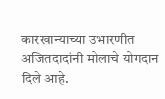कारखान्याच्या उभारणीत अजितदादांनी मोलाचे योगदान दिले आहे.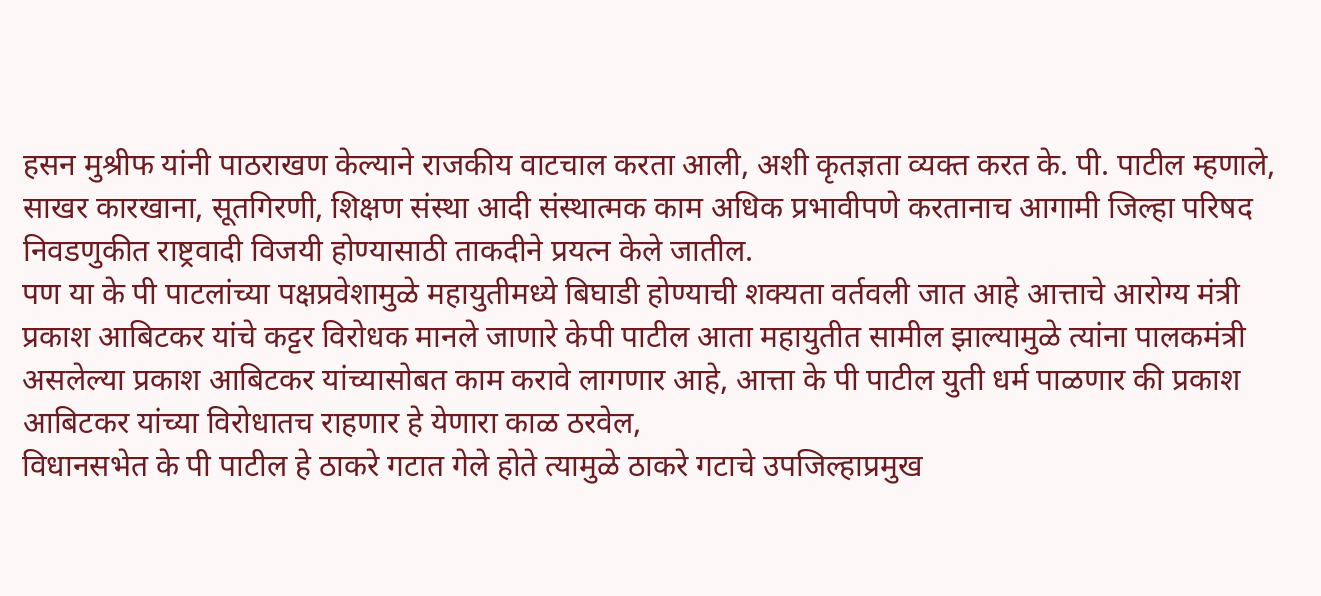हसन मुश्रीफ यांनी पाठराखण केल्याने राजकीय वाटचाल करता आली, अशी कृतज्ञता व्यक्त करत के. पी. पाटील म्हणाले, साखर कारखाना, सूतगिरणी, शिक्षण संस्था आदी संस्थात्मक काम अधिक प्रभावीपणे करतानाच आगामी जिल्हा परिषद निवडणुकीत राष्ट्रवादी विजयी होण्यासाठी ताकदीने प्रयत्न केले जातील.
पण या के पी पाटलांच्या पक्षप्रवेशामुळे महायुतीमध्ये बिघाडी होण्याची शक्यता वर्तवली जात आहे आत्ताचे आरोग्य मंत्री प्रकाश आबिटकर यांचे कट्टर विरोधक मानले जाणारे केपी पाटील आता महायुतीत सामील झाल्यामुळे त्यांना पालकमंत्री असलेल्या प्रकाश आबिटकर यांच्यासोबत काम करावे लागणार आहे, आत्ता के पी पाटील युती धर्म पाळणार की प्रकाश आबिटकर यांच्या विरोधातच राहणार हे येणारा काळ ठरवेल,
विधानसभेत के पी पाटील हे ठाकरे गटात गेले होते त्यामुळे ठाकरे गटाचे उपजिल्हाप्रमुख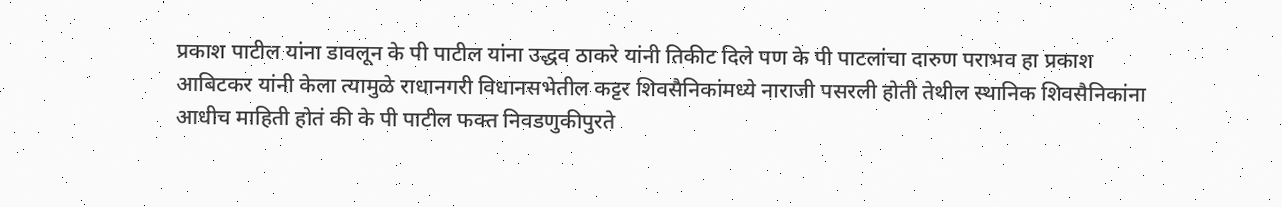प्रकाश पाटील यांना डावलून के पी पाटील यांना उद्धव ठाकरे यांनी तिकीट दिले पण के पी पाटलांचा दारुण पराभव हा प्रकाश आबिटकर यांनी केला त्यामुळे राधानगरी विधानसभेतील कट्टर शिवसैनिकांमध्ये नाराजी पसरली होती तेथील स्थानिक शिवसैनिकांना आधीच माहिती होतं की के पी पाटील फक्त निवडणुकीपुरते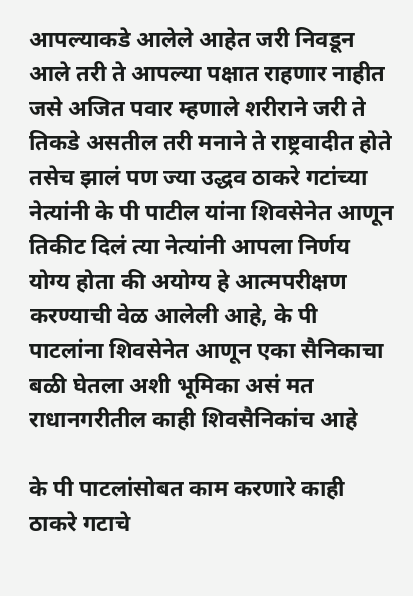आपल्याकडे आलेले आहेत जरी निवडून आले तरी ते आपल्या पक्षात राहणार नाहीत जसे अजित पवार म्हणाले शरीराने जरी ते तिकडे असतील तरी मनाने ते राष्ट्रवादीत होते तसेच झालं पण ज्या उद्धव ठाकरे गटांच्या नेत्यांनी के पी पाटील यांना शिवसेनेत आणून तिकीट दिलं त्या नेत्यांनी आपला निर्णय योग्य होता की अयोग्य हे आत्मपरीक्षण करण्याची वेळ आलेली आहे, के पी पाटलांना शिवसेनेत आणून एका सैनिकाचा बळी घेतला अशी भूमिका असं मत राधानगरीतील काही शिवसैनिकांच आहे

के पी पाटलांसोबत काम करणारे काही ठाकरे गटाचे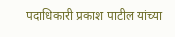पदाधिकारी प्रकाश पाटील यांच्या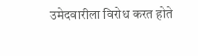उमेदवारीला विरोध करत होते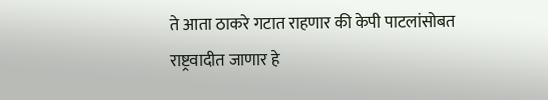ते आता ठाकरे गटात राहणार की केपी पाटलांसोबत राष्ट्रवादीत जाणार हे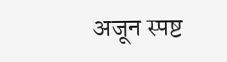अजून स्पष्ट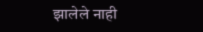झालेले नाही